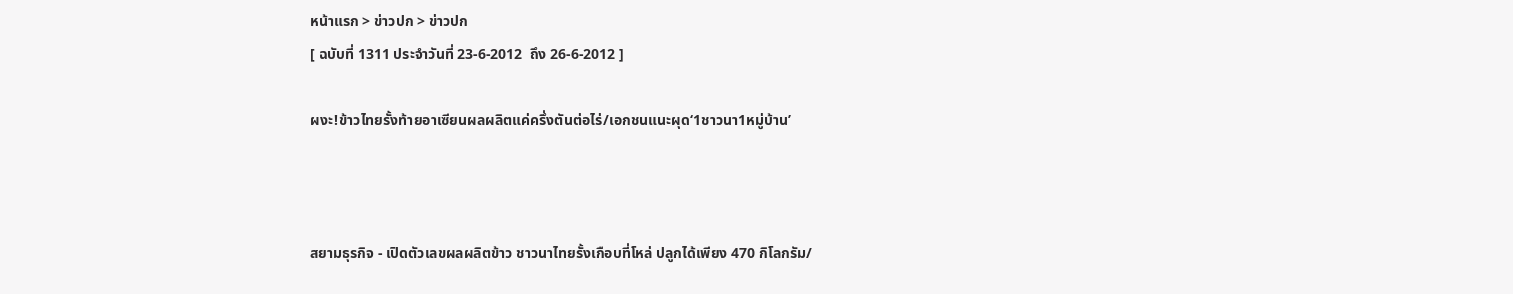หน้าแรก > ข่าวปก > ข่าวปก
[ ฉบับที่ 1311 ประจำวันที่ 23-6-2012  ถึง 26-6-2012 ]

ผงะ!ข้าวไทยรั้งท้ายอาเซียนผลผลิตแค่ครึ่งตันต่อไร่/เอกชนแนะผุด‘1ชาวนา1หมู่บ้าน’



สยามธุรกิจ - เปิดตัวเลขผลผลิตข้าว ชาวนาไทยรั้งเกือบที่โหล่ ปลูกได้เพียง 470 กิโลกรัม/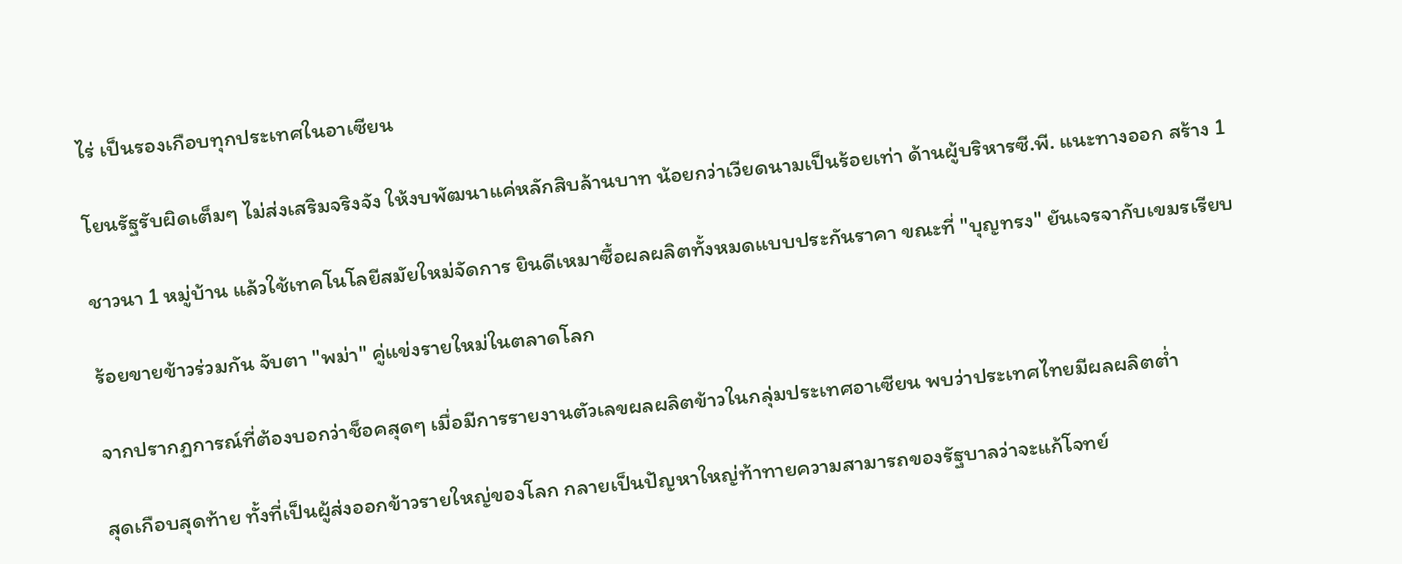ไร่ เป็นรองเกือบทุกประเทศในอาเซียน

โยนรัฐรับผิดเต็มๆ ไม่ส่งเสริมจริงจัง ให้งบพัฒนาแค่หลักสิบล้านบาท น้อยกว่าเวียดนามเป็นร้อยเท่า ด้านผู้บริหารซี.พี. แนะทางออก สร้าง 1

ชาวนา 1 หมู่บ้าน แล้วใช้เทคโนโลยีสมัยใหม่จัดการ ยินดีเหมาซื้อผลผลิตทั้งหมดแบบประกันราคา ขณะที่ "บุญทรง" ยันเจรจากับเขมรเรียบ

ร้อยขายข้าวร่วมกัน จับตา "พม่า" คู่แข่งรายใหม่ในตลาดโลก

จากปรากฏการณ์ที่ต้องบอกว่าช็อคสุดๆ เมื่อมีการรายงานตัวเลขผลผลิตข้าวในกลุ่มประเทศอาเซียน พบว่าประเทศไทยมีผลผลิตต่ำ

สุดเกือบสุดท้าย ทั้งที่เป็นผู้ส่งออกข้าวรายใหญ่ของโลก กลายเป็นปัญหาใหญ่ท้าทายความสามารถของรัฐบาลว่าจะแก้โจทย์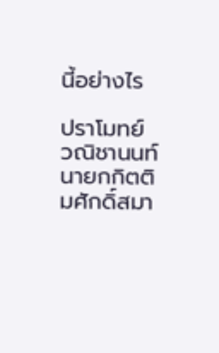นี้อย่างไร

ปราโมทย์ วณิชานนท์ นายกกิตติมศักดิ์สมา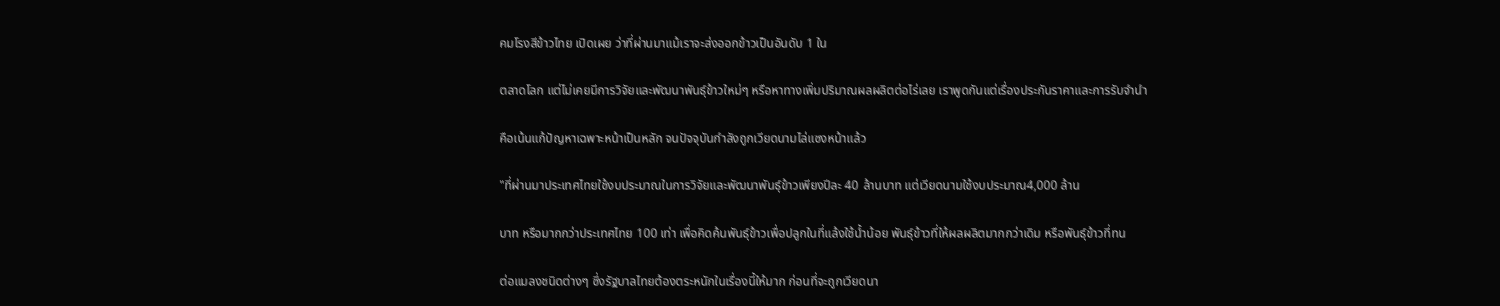คมโรงสีข้าวไทย เปิดเผย ว่าที่ผ่านมาแม้เราจะส่งออกข้าวเป็นอันดับ 1 ใน

ตลาดโลก แต่ไม่เคยมีการวิจัยและพัฒนาพันธุ์ข้าวใหม่ๆ หรือหาทางเพิ่มปริมาณผลผลิตต่อไร่เลย เราพูดกันแต่เรื่องประกันราคาและการรับจำนำ

คือเน้นแก้ปัญหาเฉพาะหน้าเป็นหลัก จนปัจจุบันกำลังถูกเวียดนามไล่แซงหน้าแล้ว

"ที่ผ่านมาประเทศไทยใช้งบประมาณในการวิจัยและพัฒนาพันธุ์ข้าวเพียงปีละ 40 ล้านบาท แต่เวียดนามใช้งบประมาณ4,000 ล้าน

บาท หรือมากกว่าประเทศไทย 100 เท่า เพื่อคิดค้นพันธุ์ข้าวเพื่อปลูกในที่แล้งใช้น้ำน้อย พันธุ์ข้าวที่ให้ผลผลิตมากกว่าเดิม หรือพันธุ์ข้าวที่ทน

ต่อแมลงชนิดต่างๆ ซึ่งรัฐบาลไทยต้องตระหนักในเรื่องนี้ให้มาก ก่อนที่จะถูกเวียดนา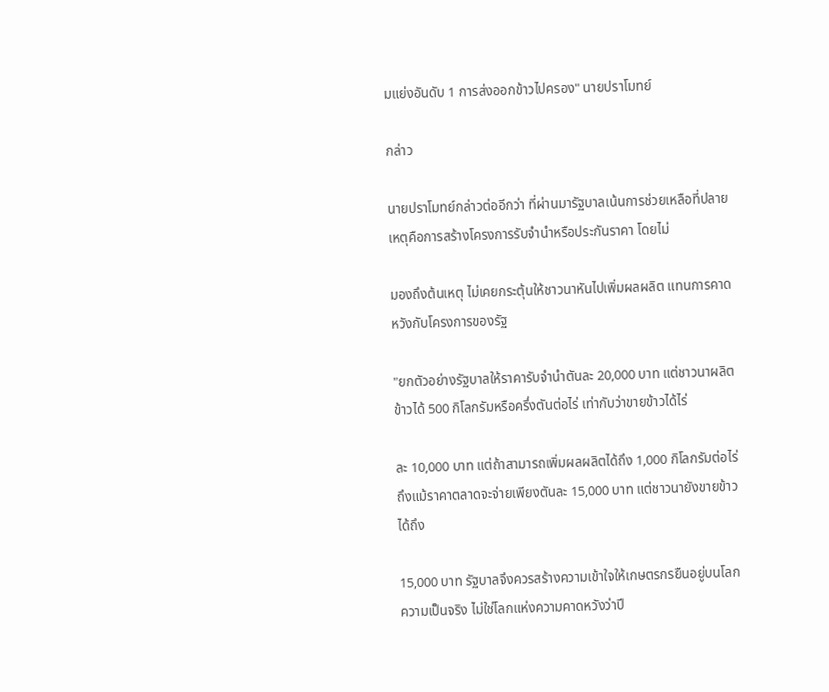มแย่งอันดับ 1 การส่งออกข้าวไปครอง" นายปราโมทย์

กล่าว

นายปราโมทย์กล่าวต่ออีกว่า ที่ผ่านมารัฐบาลเน้นการช่วยเหลือที่ปลายเหตุคือการสร้างโครงการรับจำนำหรือประกันราคา โดยไม่

มองถึงต้นเหตุ ไม่เคยกระตุ้นให้ชาวนาหันไปเพิ่มผลผลิต แทนการคาดหวังกับโครงการของรัฐ

"ยกตัวอย่างรัฐบาลให้ราคารับจำนำตันละ 20,000 บาท แต่ชาวนาผลิตข้าวได้ 500 กิโลกรัมหรือครึ่งตันต่อไร่ เท่ากับว่าขายข้าวได้ไร่

ละ 10,000 บาท แต่ถ้าสามารถเพิ่มผลผลิตได้ถึง 1,000 กิโลกรัมต่อไร่ ถึงแม้ราคาตลาดจะจ่ายเพียงตันละ 15,000 บาท แต่ชาวนายังขายข้าวได้ถึง

15,000 บาท รัฐบาลจึงควรสร้างความเข้าใจให้เกษตรกรยืนอยู่บนโลกความเป็นจริง ไม่ใช่โลกแห่งความคาดหวังว่าปี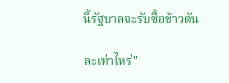นี้รัฐบาลจะรับซื้อข้าวตัน

ละเท่าไหร่"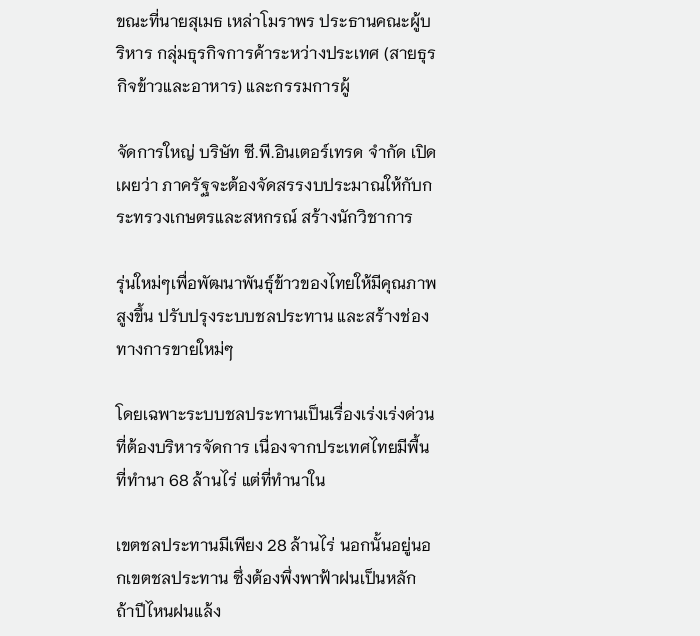ขณะที่นายสุเมธ เหล่าโมราพร ประธานคณะผู้บริหาร กลุ่มธุรกิจการค้าระหว่างประเทศ (สายธุรกิจข้าวและอาหาร) และกรรมการผู้

จัดการใหญ่ บริษัท ซี.พี.อินเตอร์เทรด จำกัด เปิดเผยว่า ภาครัฐจะต้องจัดสรรงบประมาณให้กับกระทรวงเกษตรและสหกรณ์ สร้างนักวิชาการ

รุ่นใหม่ๆเพื่อพัฒนาพันธุ์ข้าวของไทยให้มีคุณภาพสูงขึ้น ปรับปรุงระบบชลประทาน และสร้างช่องทางการขายใหม่ๆ

โดยเฉพาะระบบชลประทานเป็นเรื่องเร่งเร่งด่วนที่ต้องบริหารจัดการ เนื่องจากประเทศไทยมีพื้นที่ทำนา 68 ล้านไร่ แต่ที่ทำนาใน

เขตชลประทานมีเพียง 28 ล้านไร่ นอกนั้นอยู่นอกเขตชลประทาน ซึ่งต้องพึ่งพาฟ้าฝนเป็นหลัก ถ้าปีไหนฝนแล้ง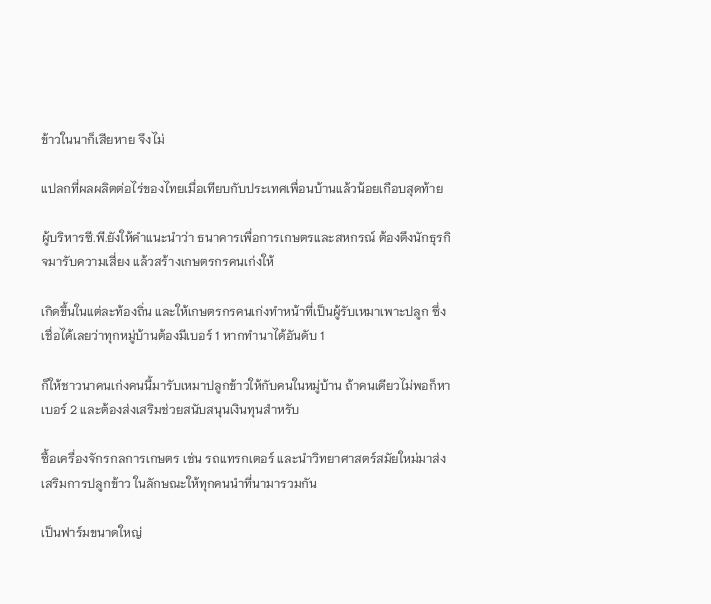ข้าวในนาก็เสียหาย จึงไม่

แปลกที่ผลผลิตต่อไร่ของไทยเมื่อเทียบกับประเทศเพื่อนบ้านแล้วน้อยเกือบสุดท้าย

ผู้บริหารซี.พี.ยังให้คำแนะนำว่า ธนาคารเพื่อการเกษตรและสหกรณ์ ต้องดึงนักธุรกิจมารับความเสี่ยง แล้วสร้างเกษตรกรคนเก่งให้

เกิดขึ้นในแต่ละท้องถิ่น และให้เกษตรกรคนเก่งทำหน้าที่เป็นผู้รับเหมาเพาะปลูก ซึ่งเชื่อได้เลยว่าทุกหมู่บ้านต้องมีเบอร์ 1 หากทำนาได้อันดับ 1

ก็ให้ชาวนาคนเก่งคนนี้มารับเหมาปลูกข้าวให้กับคนในหมู่บ้าน ถ้าคนเดียวไม่พอก็หาเบอร์ 2 และต้องส่งเสริมช่วยสนับสนุนเงินทุนสำหรับ

ซื้อเครื่องจักรกลการเกษตร เช่น รถแทรกเตอร์ และนำวิทยาศาสตร์สมัยใหม่มาส่งเสริมการปลูกข้าว ในลักษณะให้ทุกคนนำที่นามารวมกัน

เป็นฟาร์มขนาดใหญ่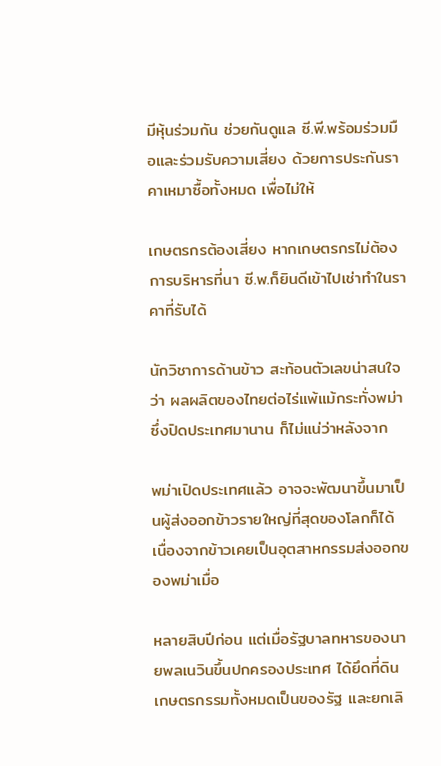มีหุ้นร่วมกัน ช่วยกันดูแล ซี.พี.พร้อมร่วมมือและร่วมรับความเสี่ยง ด้วยการประกันราคาเหมาซื้อทั้งหมด เพื่อไม่ให้

เกษตรกรต้องเสี่ยง หากเกษตรกรไม่ต้องการบริหารที่นา ซี.พ.ก็ยินดีเข้าไปเช่าทำในราคาที่รับได้

นักวิชาการด้านข้าว สะท้อนตัวเลขน่าสนใจว่า ผลผลิตของไทยต่อไร่แพ้แม้กระทั่งพม่า ซึ่งปิดประเทศมานาน ก็ไม่แน่ว่าหลังจาก

พม่าเปิดประเทศแล้ว อาจจะพัฒนาขึ้นมาเป็นผู้ส่งออกข้าวรายใหญ่ที่สุดของโลกก็ได้ เนื่องจากข้าวเคยเป็นอุตสาหกรรมส่งออกของพม่าเมื่อ

หลายสิบปีก่อน แต่เมื่อรัฐบาลทหารของนายพลเนวินขึ้นปกครองประเทศ ได้ยึดที่ดินเกษตรกรรมทั้งหมดเป็นของรัฐ และยกเลิ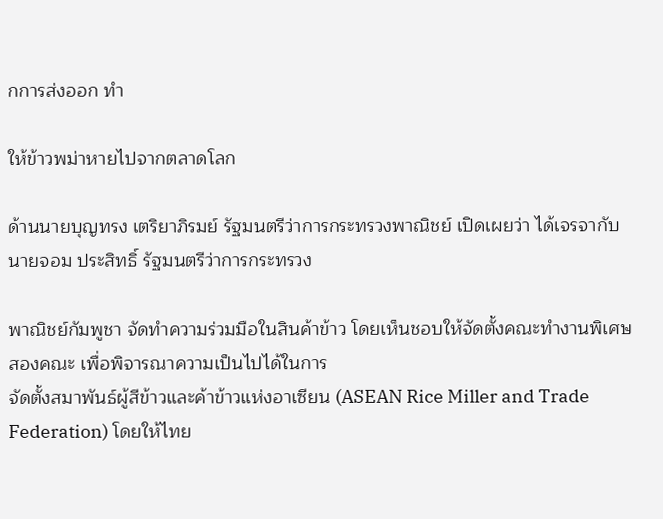กการส่งออก ทำ

ให้ข้าวพม่าหายไปจากตลาดโลก

ด้านนายบุญทรง เตริยาภิรมย์ รัฐมนตรีว่าการกระทรวงพาณิชย์ เปิดเผยว่า ได้เจรจากับนายจอม ประสิทธิ์ รัฐมนตรีว่าการกระทรวง

พาณิชย์กัมพูชา จัดทำความร่วมมือในสินค้าข้าว โดยเห็นชอบให้จัดตั้งคณะทำงานพิเศษสองคณะ เพื่อพิจารณาความเป็นไปได้ในการ
จัดตั้งสมาพันธ์ผู้สีข้าวและค้าข้าวแห่งอาเซียน (ASEAN Rice Miller and Trade Federation) โดยให้ไทย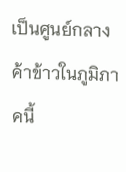เป็นศูนย์กลางค้าข้าวในภูมิภาคนี้